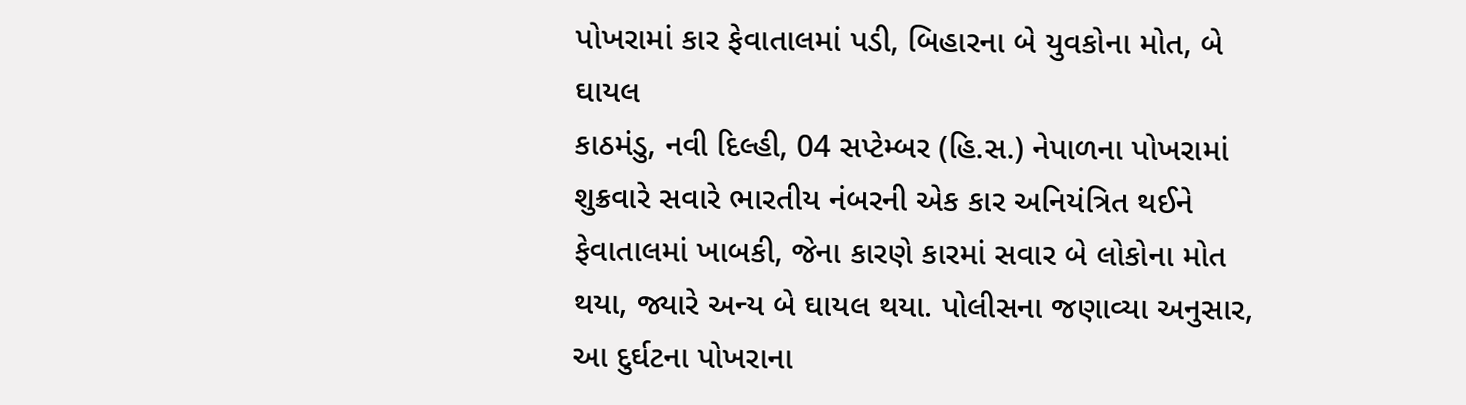પોખરામાં કાર ફેવાતાલમાં પડી, બિહારના બે યુવકોના મોત, બે ઘાયલ
કાઠમંડુ, નવી દિલ્હી, 04 સપ્ટેમ્બર (હિ.સ.) નેપાળના પોખરામાં શુક્રવારે સવારે ભારતીય નંબરની એક કાર અનિયંત્રિત થઈને ફેવાતાલમાં ખાબકી, જેના કારણે કારમાં સવાર બે લોકોના મોત થયા, જ્યારે અન્ય બે ઘાયલ થયા. પોલીસના જણાવ્યા અનુસાર, આ દુર્ઘટના પોખરાના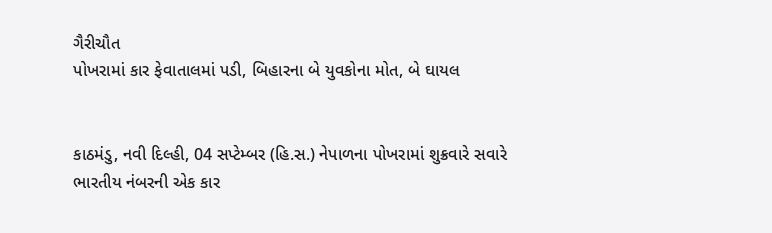ગૈરીચૌત
પોખરામાં કાર ફેવાતાલમાં પડી, બિહારના બે યુવકોના મોત, બે ઘાયલ


કાઠમંડુ, નવી દિલ્હી, 04 સપ્ટેમ્બર (હિ.સ.) નેપાળના પોખરામાં શુક્રવારે સવારે ભારતીય નંબરની એક કાર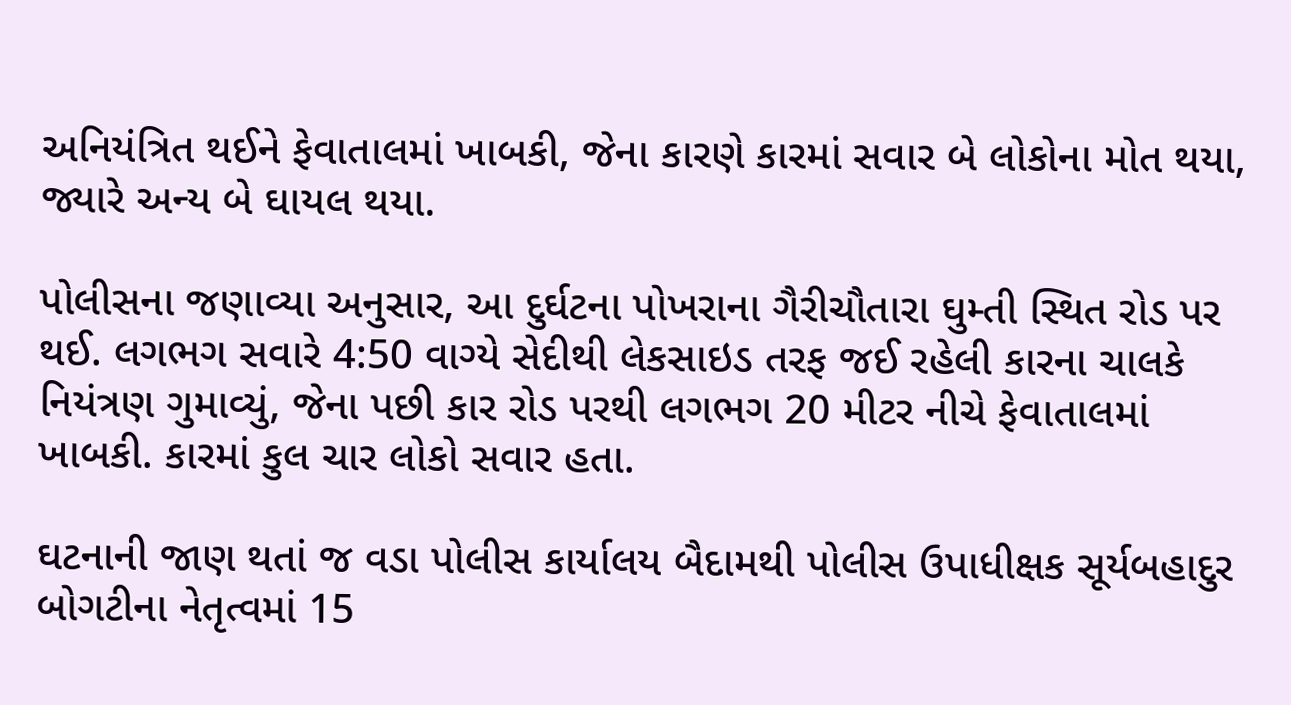અનિયંત્રિત થઈને ફેવાતાલમાં ખાબકી, જેના કારણે કારમાં સવાર બે લોકોના મોત થયા, જ્યારે અન્ય બે ઘાયલ થયા.

પોલીસના જણાવ્યા અનુસાર, આ દુર્ઘટના પોખરાના ગૈરીચૌતારા ઘુમ્તી સ્થિત રોડ પર થઈ. લગભગ સવારે 4:50 વાગ્યે સેદીથી લેકસાઇડ તરફ જઈ રહેલી કારના ચાલકે નિયંત્રણ ગુમાવ્યું, જેના પછી કાર રોડ પરથી લગભગ 20 મીટર નીચે ફેવાતાલમાં ખાબકી. કારમાં કુલ ચાર લોકો સવાર હતા.

ઘટનાની જાણ થતાં જ વડા પોલીસ કાર્યાલય બૈદામથી પોલીસ ઉપાધીક્ષક સૂર્યબહાદુર બોગટીના નેતૃત્વમાં 15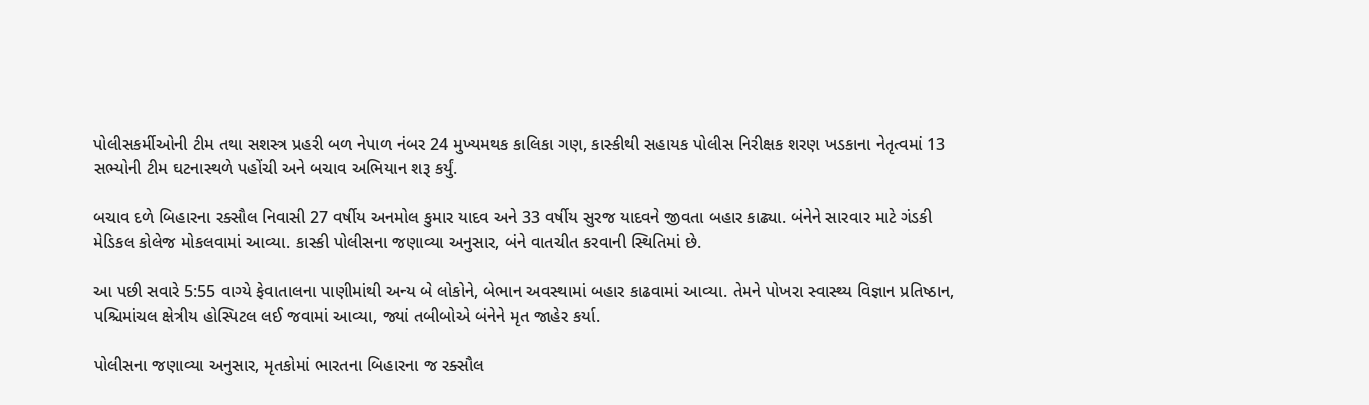પોલીસકર્મીઓની ટીમ તથા સશસ્ત્ર પ્રહરી બળ નેપાળ નંબર 24 મુખ્યમથક કાલિકા ગણ, કાસ્કીથી સહાયક પોલીસ નિરીક્ષક શરણ ખડકાના નેતૃત્વમાં 13 સભ્યોની ટીમ ઘટનાસ્થળે પહોંચી અને બચાવ અભિયાન શરૂ કર્યું.

બચાવ દળે બિહારના રક્સૌલ નિવાસી 27 વર્ષીય અનમોલ કુમાર યાદવ અને 33 વર્ષીય સુરજ યાદવને જીવતા બહાર કાઢ્યા. બંનેને સારવાર માટે ગંડકી મેડિકલ કોલેજ મોકલવામાં આવ્યા. કાસ્કી પોલીસના જણાવ્યા અનુસાર, બંને વાતચીત કરવાની સ્થિતિમાં છે.

આ પછી સવારે 5:55 વાગ્યે ફેવાતાલના પાણીમાંથી અન્ય બે લોકોને, બેભાન અવસ્થામાં બહાર કાઢવામાં આવ્યા. તેમને પોખરા સ્વાસ્થ્ય વિજ્ઞાન પ્રતિષ્ઠાન, પશ્ચિમાંચલ ક્ષેત્રીય હોસ્પિટલ લઈ જવામાં આવ્યા, જ્યાં તબીબોએ બંનેને મૃત જાહેર કર્યા.

પોલીસના જણાવ્યા અનુસાર, મૃતકોમાં ભારતના બિહારના જ રક્સૌલ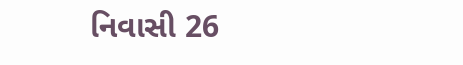નિવાસી 26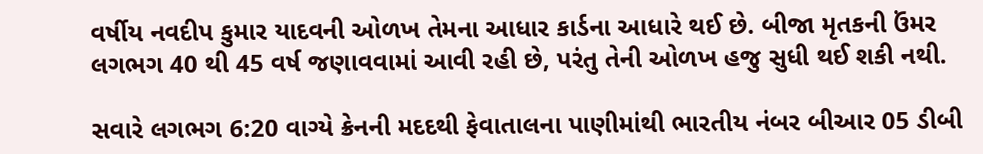વર્ષીય નવદીપ કુમાર યાદવની ઓળખ તેમના આધાર કાર્ડના આધારે થઈ છે. બીજા મૃતકની ઉંમર લગભગ 40 થી 45 વર્ષ જણાવવામાં આવી રહી છે, પરંતુ તેની ઓળખ હજુ સુધી થઈ શકી નથી.

સવારે લગભગ 6:20 વાગ્યે ક્રેનની મદદથી ફેવાતાલના પાણીમાંથી ભારતીય નંબર બીઆર 05 ડીબી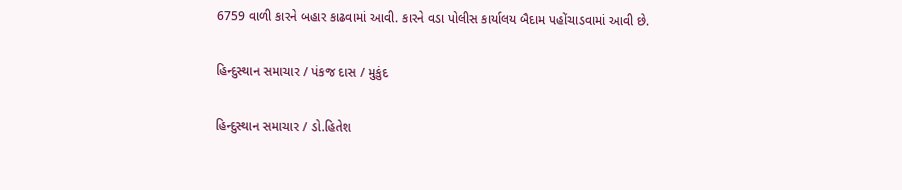6759 વાળી કારને બહાર કાઢવામાં આવી. કારને વડા પોલીસ કાર્યાલય બૈદામ પહોંચાડવામાં આવી છે.

હિન્દુસ્થાન સમાચાર / પંકજ દાસ / મુકુંદ

હિન્દુસ્થાન સમાચાર / ડો.હિતેશ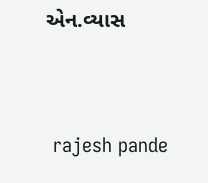એન.વ્યાસ


 rajesh pande